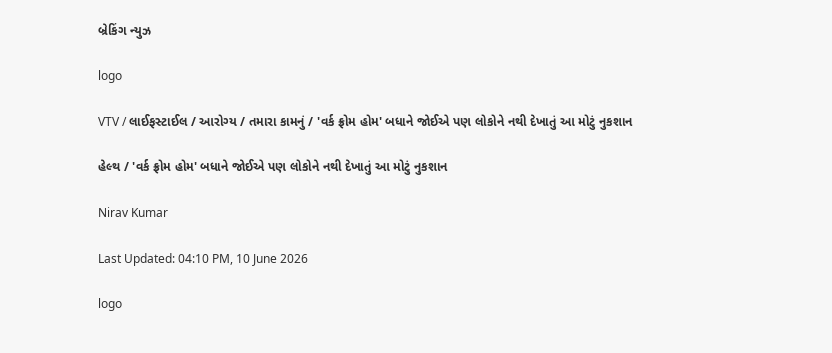બ્રેકિંગ ન્યુઝ

logo

VTV / લાઈફસ્ટાઈલ / આરોગ્ય / તમારા કામનું / 'વર્ક ફ્રોમ હોમ' બધાને જોઈએ પણ લોકોને નથી દેખાતું આ મોટું નુકશાન

હેલ્થ / 'વર્ક ફ્રોમ હોમ' બધાને જોઈએ પણ લોકોને નથી દેખાતું આ મોટું નુકશાન

Nirav Kumar

Last Updated: 04:10 PM, 10 June 2026

logo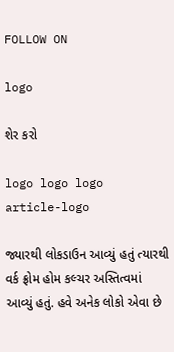FOLLOW ON

logo

શેર કરો

logo logo logo
article-logo

જ્યારથી લોકડાઉન આવ્યું હતું ત્યારથી વર્ક ફ્રોમ હોમ કલ્ચર અસ્તિત્વમાં આવ્યું હતું. હવે અનેક લોકો એવા છે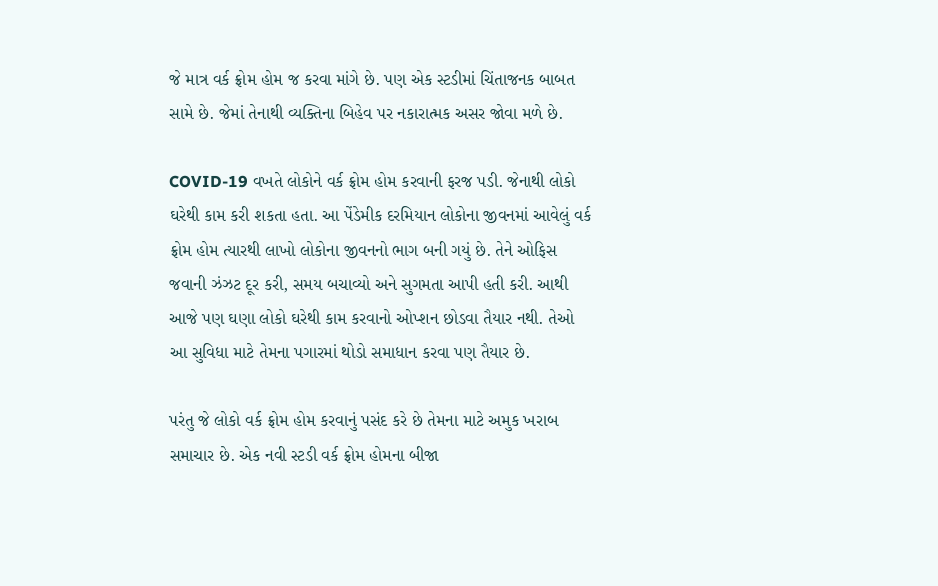જે માત્ર વર્ક ફ્રોમ હોમ જ કરવા માંગે છે. પણ એક સ્ટડીમાં ચિંતાજનક બાબત સામે છે. જેમાં તેનાથી વ્યક્તિના બિહેવ પર નકારાત્મક અસર જોવા મળે છે.

COVID-19 વખતે લોકોને વર્ક ફ્રોમ હોમ કરવાની ફરજ પડી. જેનાથી લોકો ઘરેથી કામ કરી શકતા હતા. આ પેંડેમીક દરમિયાન લોકોના જીવનમાં આવેલું વર્ક ફ્રોમ હોમ ત્યારથી લાખો લોકોના જીવનનો ભાગ બની ગયું છે. તેને ઓફિસ જવાની ઝંઝટ દૂર કરી, સમય બચાવ્યો અને સુગમતા આપી હતી કરી. આથી આજે પણ ઘણા લોકો ઘરેથી કામ કરવાનો ઓપ્શન છોડવા તૈયાર નથી. તેઓ આ સુવિધા માટે તેમના પગારમાં થોડો સમાધાન કરવા પણ તૈયાર છે.

પરંતુ જે લોકો વર્ક ફ્રોમ હોમ કરવાનું પસંદ કરે છે તેમના માટે અમુક ખરાબ સમાચાર છે. એક નવી સ્ટડી વર્ક ફ્રોમ હોમના બીજા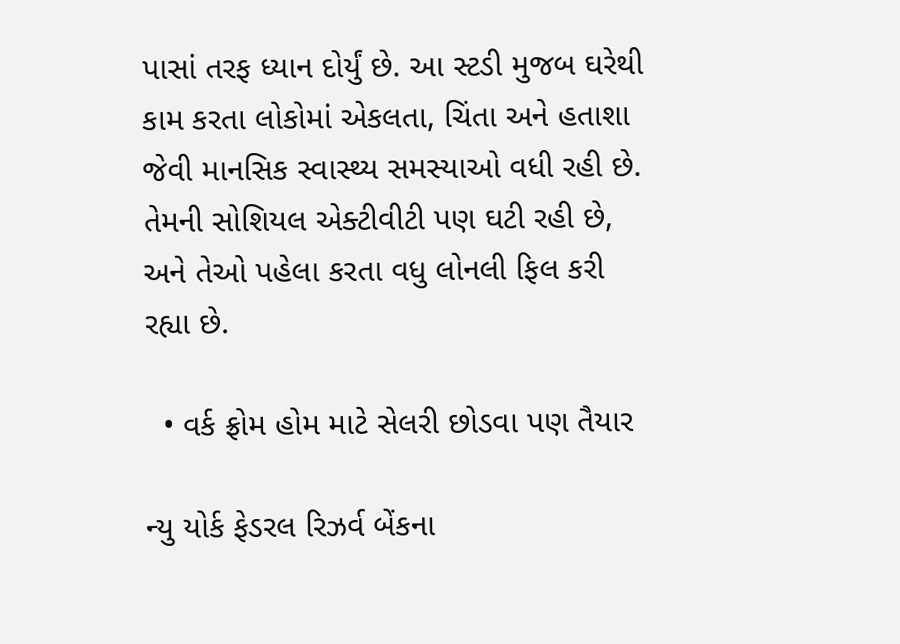પાસાં તરફ ધ્યાન દોર્યું છે. આ સ્ટડી મુજબ ઘરેથી કામ કરતા લોકોમાં એકલતા, ચિંતા અને હતાશા જેવી માનસિક સ્વાસ્થ્ય સમસ્યાઓ વધી રહી છે. તેમની સોશિયલ એક્ટીવીટી પણ ઘટી રહી છે, અને તેઓ પહેલા કરતા વધુ લોનલી ફિલ કરી રહ્યા છે.

  • વર્ક ફ્રોમ હોમ માટે સેલરી છોડવા પણ તૈયાર

ન્યુ યોર્ક ફેડરલ રિઝર્વ બેંકના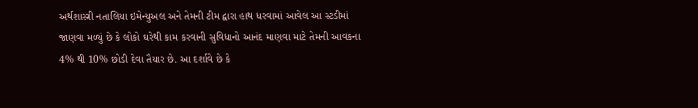અર્થશાસ્ત્રી નતાલિયા ઇમેન્યુઅલ અને તેમની ટીમ દ્વારા હાથ ધરવામાં આવેલ આ સ્ટડીમાં જાણવા મળ્યું છે કે લોકો ઘરેથી કામ કરવાની સુવિધાનો આનંદ માણવા માટે તેમની આવકના 4% થી 10% છોડી દેવા તૈયાર છે. આ દર્શાવે છે કે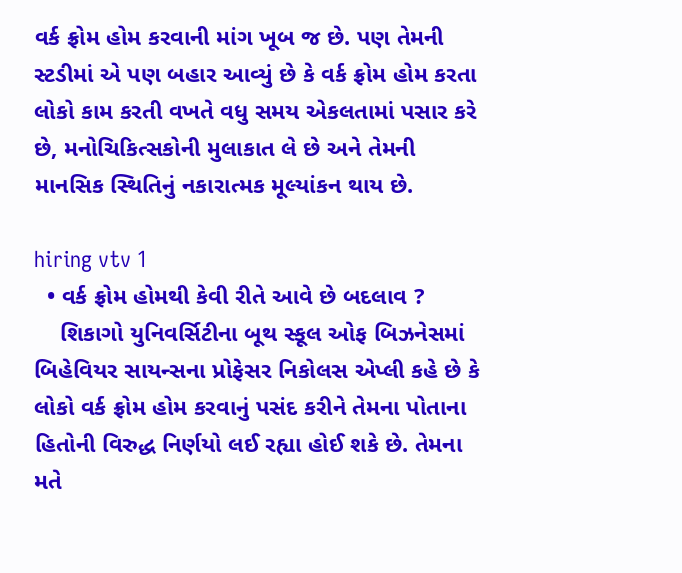વર્ક ફ્રોમ હોમ કરવાની માંગ ખૂબ જ છે. પણ તેમની સ્ટડીમાં એ પણ બહાર આવ્યું છે કે વર્ક ફ્રોમ હોમ કરતા લોકો કામ કરતી વખતે વધુ સમય એકલતામાં પસાર કરે  છે, મનોચિકિત્સકોની મુલાકાત લે છે અને તેમની માનસિક સ્થિતિનું નકારાત્મક મૂલ્યાંકન થાય છે.

hiring vtv 1
  • વર્ક ફ્રોમ હોમથી કેવી રીતે આવે છે બદલાવ ?
    શિકાગો યુનિવર્સિટીના બૂથ સ્કૂલ ઓફ બિઝનેસમાં બિહેવિયર સાયન્સના પ્રોફેસર નિકોલસ એપ્લી કહે છે કે લોકો વર્ક ફ્રોમ હોમ કરવાનું પસંદ કરીને તેમના પોતાના હિતોની વિરુદ્ધ નિર્ણયો લઈ રહ્યા હોઈ શકે છે. તેમના મતે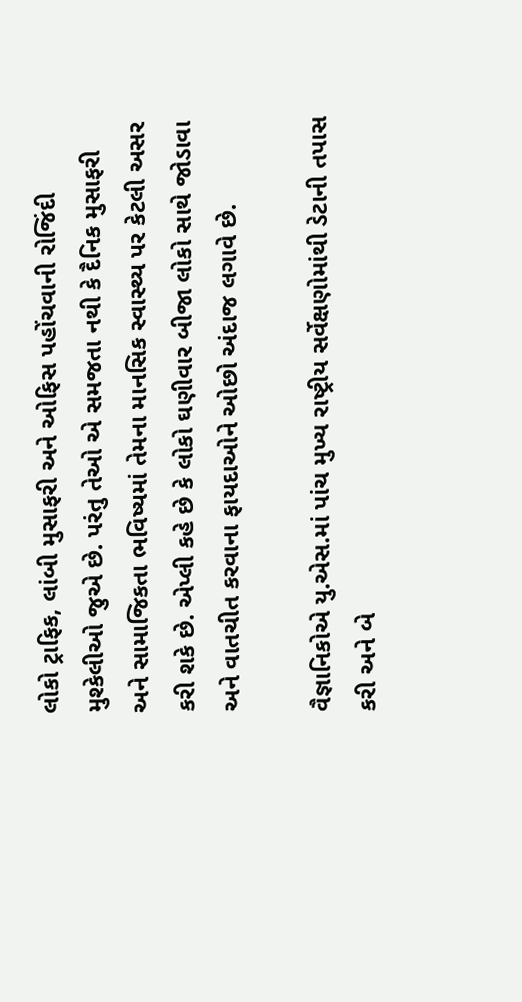લોકો ટ્રાફિક, લાંબી મુસાફરી અને ઓફિસ પહોંચવાની રોજિંદી મુશ્કેલીઓ જુએ છે. પરંતુ તેઓ એ સમજતા નથી કે દૈનિક મુસાફરી અને સામાજિકતા ભવિષ્યમાં તેમના માનસિક સ્વાસ્થ્ય પર કેટલી અસર કરી શકે છે. એપ્લી કહે છે કે લોકો ઘણીવાર બીજા લોકો સાથે જોડાવા અને વાતચીત કરવાના ફાયદાઓને ઓછો અંદાજ લગાવે છે.

વૈજ્ઞાનિકોએ યુ.એસ.માં પાંચ મુખ્ય રાષ્ટ્રીય સર્વેક્ષણોમાંથી ડેટાની તપાસ કરી અને બે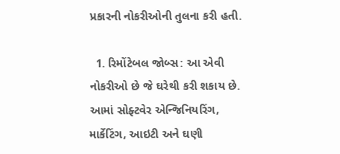પ્રકારની નોકરીઓની તુલના કરી હતી.

  1. રિમોંટેબલ જોબ્સ: આ એવી નોકરીઓ છે જે ઘરેથી કરી શકાય છે. આમાં સોફ્ટવેર એન્જિનિયરિંગ, માર્કેટિંગ, આઇટી અને ઘણી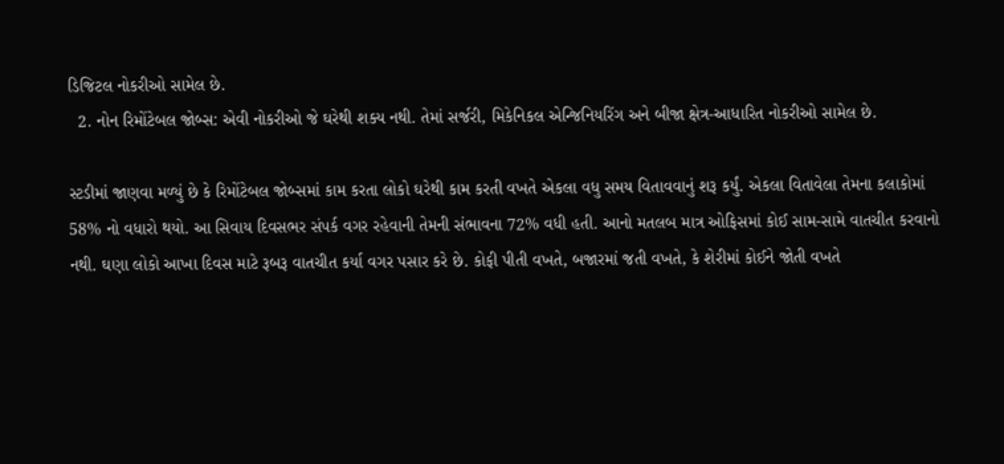ડિજિટલ નોકરીઓ સામેલ છે.
  2. નોન રિમોંટેબલ જોબ્સ: એવી નોકરીઓ જે ઘરેથી શક્ય નથી. તેમાં સર્જરી, મિકેનિકલ એન્જિનિયરિંગ અને બીજા ક્ષેત્ર-આધારિત નોકરીઓ સામેલ છે.

સ્ટડીમાં જાણવા મળ્યું છે કે રિમોંટેબલ જોબ્સમાં કામ કરતા લોકો ઘરેથી કામ કરતી વખતે એકલા વધુ સમય વિતાવવાનું શરૂ કર્યું. એકલા વિતાવેલા તેમના કલાકોમાં 58% નો વધારો થયો. આ સિવાય દિવસભર સંપર્ક વગર રહેવાની તેમની સંભાવના 72% વધી હતી. આનો મતલબ માત્ર ઓફિસમાં કોઈ સામ-સામે વાતચીત કરવાનો નથી. ઘણા લોકો આખા દિવસ માટે રૂબરૂ વાતચીત કર્યા વગર પસાર કરે છે. કોફી પીતી વખતે, બજારમાં જતી વખતે, કે શેરીમાં કોઈને જોતી વખતે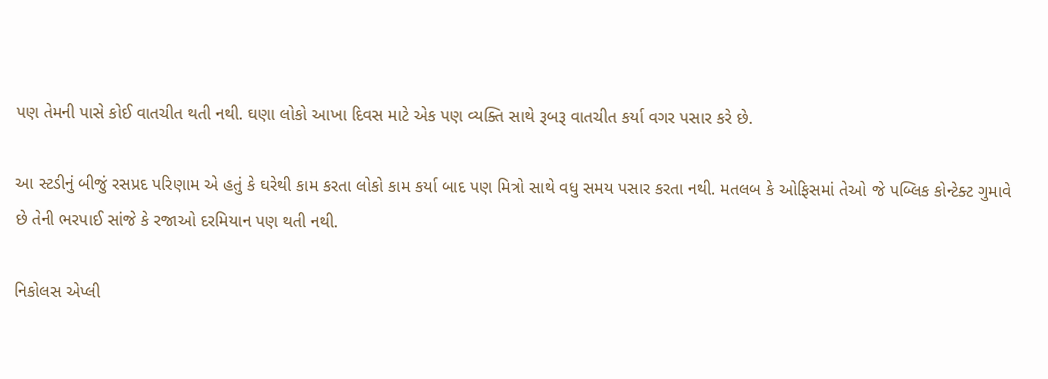પણ તેમની પાસે કોઈ વાતચીત થતી નથી. ઘણા લોકો આખા દિવસ માટે એક પણ વ્યક્તિ સાથે રૂબરૂ વાતચીત કર્યા વગર પસાર કરે છે.

આ સ્ટડીનું બીજું રસપ્રદ પરિણામ એ હતું કે ઘરેથી કામ કરતા લોકો કામ કર્યા બાદ પણ મિત્રો સાથે વધુ સમય પસાર કરતા નથી. મતલબ કે ઓફિસમાં તેઓ જે પબ્લિક કોન્ટેક્ટ ગુમાવે છે તેની ભરપાઈ સાંજે કે રજાઓ દરમિયાન પણ થતી નથી.

નિકોલસ એપ્લી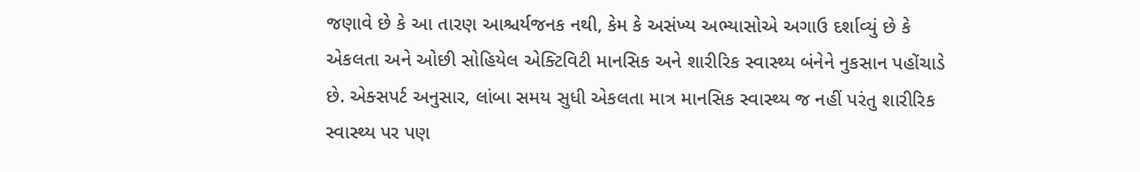જણાવે છે કે આ તારણ આશ્ચર્યજનક નથી, કેમ કે અસંખ્ય અભ્યાસોએ અગાઉ દર્શાવ્યું છે કે એકલતા અને ઓછી સોહિયેલ એક્ટિવિટી માનસિક અને શારીરિક સ્વાસ્થ્ય બંનેને નુકસાન પહોંચાડે છે. એક્સપર્ટ અનુસાર, લાંબા સમય સુધી એકલતા માત્ર માનસિક સ્વાસ્થ્ય જ નહીં પરંતુ શારીરિક સ્વાસ્થ્ય પર પણ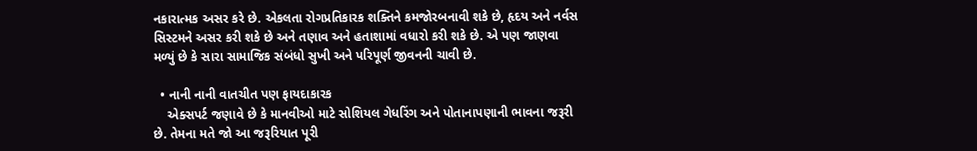નકારાત્મક અસર કરે છે. એકલતા રોગપ્રતિકારક શક્તિને કમજોરબનાવી શકે છે, હૃદય અને નર્વસ સિસ્ટમને અસર કરી શકે છે અને તણાવ અને હતાશામાં વધારો કરી શકે છે. એ પણ જાણવા મળ્યું છે કે સારા સામાજિક સંબંધો સુખી અને પરિપૂર્ણ જીવનની ચાવી છે.

  • નાની નાની વાતચીત પણ ફાયદાકારક
    એક્સપર્ટ જણાવે છે કે માનવીઓ માટે સોશિયલ ગેધરિંગ અને પોતાનાપણાની ભાવના જરૂરી છે. તેમના મતે જો આ જરૂરિયાત પૂરી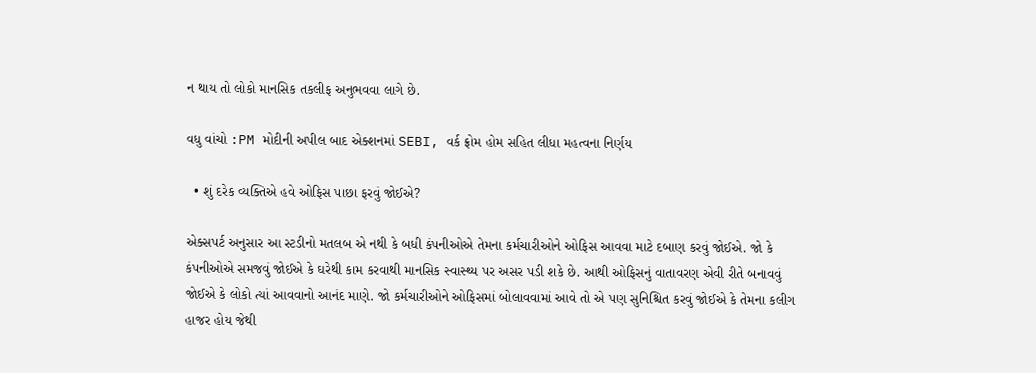ન થાય તો લોકો માનસિક તકલીફ અનુભવવા લાગે છે.

વધુ વાંચો :PM મોદીની અપીલ બાદ એક્શનમાં SEBI, વર્ક ફ્રોમ હોમ સહિત લીધા મહત્વના નિર્ણય

  • શું દરેક વ્યક્તિએ હવે ઓફિસ પાછા ફરવું જોઈએ?

એક્સપર્ટ અનુસાર આ સ્ટડીનો મતલબ એ નથી કે બધી કંપનીઓએ તેમના કર્મચારીઓને ઓફિસ આવવા માટે દબાણ કરવું જોઈએ. જો કે કંપનીઓએ સમજવું જોઈએ કે ઘરેથી કામ કરવાથી માનસિક સ્વાસ્થ્ય પર અસર પડી શકે છે. આથી ઓફિસનું વાતાવરણ એવી રીતે બનાવવું જોઈએ કે લોકો ત્યાં આવવાનો આનંદ માણે. જો કર્મચારીઓને ઓફિસમાં બોલાવવામાં આવે તો એ પણ સુનિશ્ચિત કરવું જોઈએ કે તેમના કલીગ હાજર હોય જેથી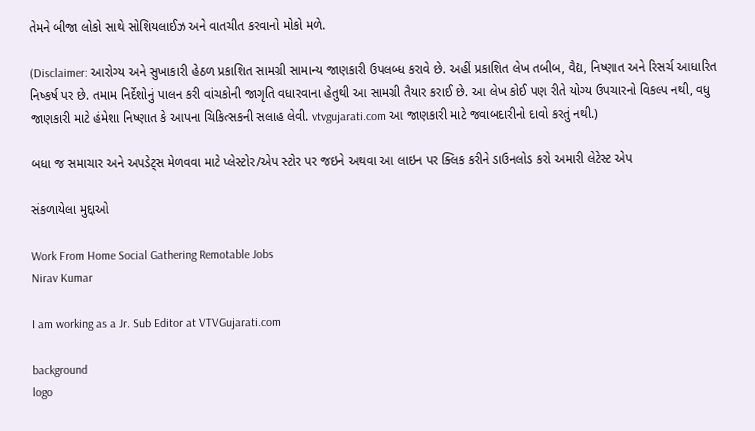તેમને બીજા લોકો સાથે સોશિયલાઈઝ અને વાતચીત કરવાનો મોકો મળે.

(Disclaimer: આરોગ્ય અને સુખાકારી હેઠળ પ્રકાશિત સામગ્રી સામાન્ય જાણકારી ઉપલબ્ધ કરાવે છે. અહીં પ્રકાશિત લેખ તબીબ, વૈદ્ય, નિષ્ણાત અને રિસર્ચ આધારિત નિષ્કર્ષ પર છે. તમામ નિર્દેશોનું પાલન કરી વાંચકોની જાગૃતિ વધારવાના હેતુથી આ સામગ્રી તૈયાર કરાઈ છે. આ લેખ કોઈ પણ રીતે યોગ્ય ઉપચારનો વિકલ્પ નથી, વધુ જાણકારી માટે હંમેશા નિષ્ણાત કે આપના ચિકિત્સકની સલાહ લેવી. vtvgujarati.com આ જાણકારી માટે જવાબદારીનો દાવો કરતું નથી.)

બધા જ સમાચાર અને અપડેટ્સ મેળવવા માટે પ્લેસ્ટોર/એપ સ્ટોર પર જઇને અથવા આ લાઇન પર ક્લિક કરીને ડાઉનલોડ કરો અમારી લેટેસ્ટ એપ

સંકળાયેલા મુદ્દાઓ

Work From Home Social Gathering Remotable Jobs
Nirav Kumar

I am working as a Jr. Sub Editor at VTVGujarati.com

background
logo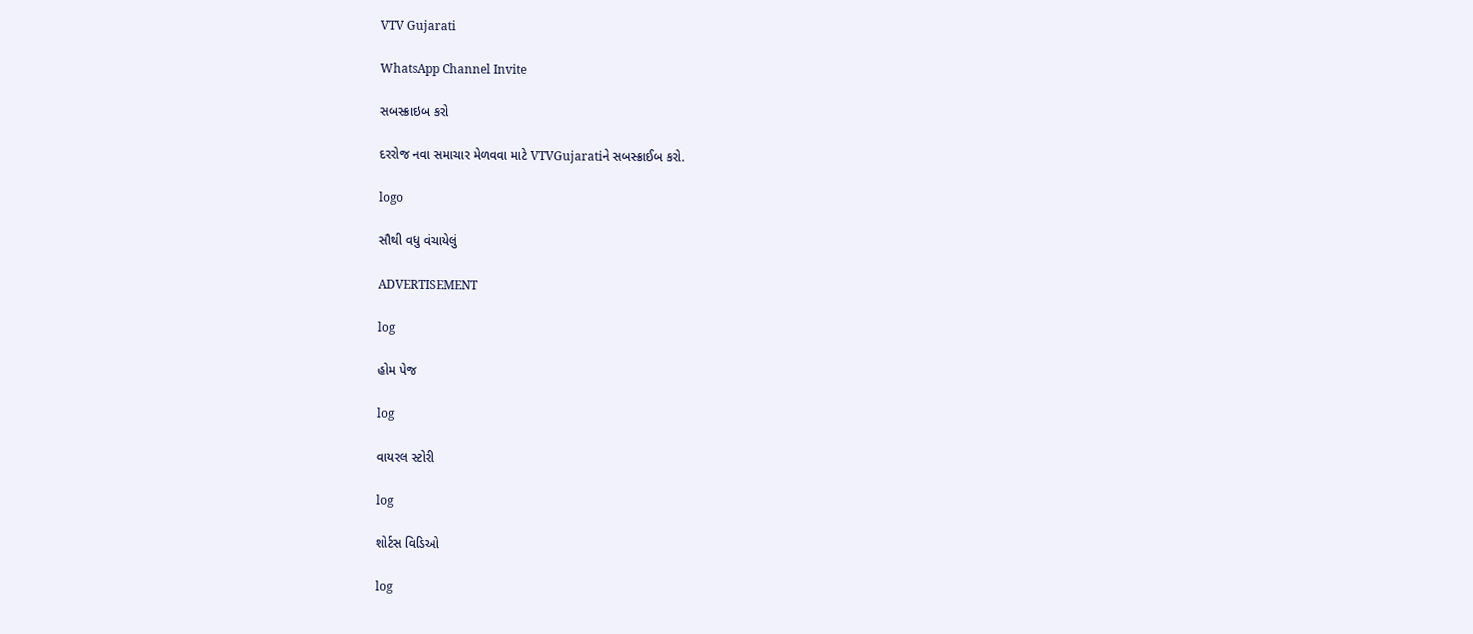VTV Gujarati

WhatsApp Channel Invite

સબસ્ક્રાઇબ કરો

દરરોજ નવા સમાચાર મેળવવા માટે VTVGujaratiને સબસ્ક્રાઈબ કરો.

logo

સૌથી વધુ વંચાયેલું

ADVERTISEMENT

log

હોમ પેજ

log

વાયરલ સ્ટોરી

log

શોર્ટસ વિડિઓ

log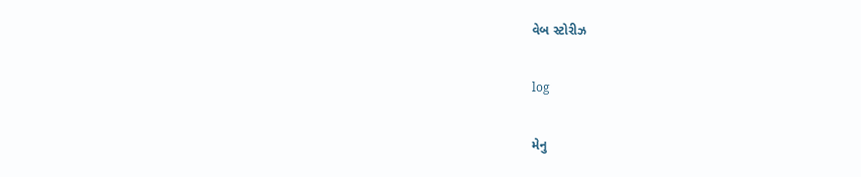વેબ સ્ટોરીઝ

log

મેનુ